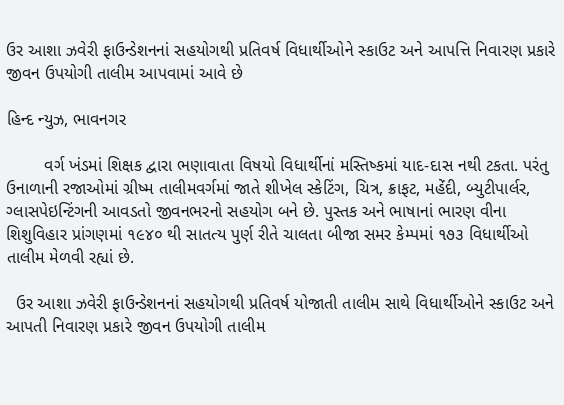ઉર આશા ઝવેરી ફાઉન્ડેશનનાં સહયોગથી પ્રતિવર્ષ વિધાર્થીઓને સ્કાઉટ અને આપત્તિ નિવારણ પ્રકારે જીવન ઉપયોગી તાલીમ આપવામાં આવે છે

હિન્દ ન્યુઝ, ભાવનગર

        વર્ગ ખંડમાં શિક્ષક દ્વારા ભણાવાતા વિષયો વિધાર્થીનાં મસ્તિષ્કમાં યાદ-દાસ નથી ટકતા. પરંતુ ઉનાળાની રજાઓમાં ગ્રીષ્મ તાલીમવર્ગમાં જાતે શીખેલ સ્કેટિંગ, ચિત્ર, ક્રાફટ, મહેંદી, બ્યુટીપાર્લર, ગ્લાસપેઇન્ટિંગની આવડતો જીવનભરનો સહયોગ બને છે. પુસ્તક અને ભાષાનાં ભારણ વીના શિશુવિહાર પ્રાંગણમાં ૧૯૪૦ થી સાતત્ય પુર્ણ રીતે ચાલતા બીજા સમર કેમ્પમાં ૧૭૩ વિધાર્થીઓ તાલીમ મેળવી રહ્યાં છે.

  ઉર આશા ઝવેરી ફાઉન્ડેશનનાં સહયોગથી પ્રતિવર્ષ યોજાતી તાલીમ સાથે વિધાર્થીઓને સ્કાઉટ અને આપતી નિવારણ પ્રકારે જીવન ઉપયોગી તાલીમ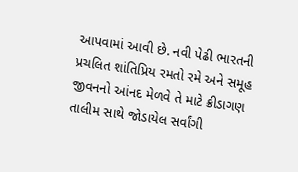આપવામાં આવી છે. નવી પેઢી ભારતની પ્રચલિત શાંતિપ્રિય રમતો રમે અને સમૂહ જીવનનો આંનદ મેળવે તે માટે ક્રીડાગણ તાલીમ સાથે જોડાયેલ સર્વાંગી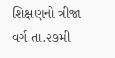શિક્ષણનો ત્રીજા વર્ગ તા.૨૭મી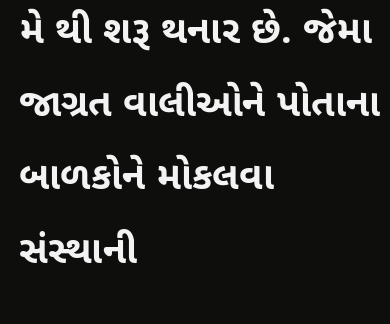મે થી શરૂ થનાર છે. જેમા જાગ્રત વાલીઓને પોતાના બાળકોને મોકલવા સંસ્થાની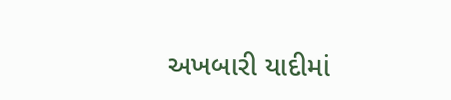અખબારી યાદીમાં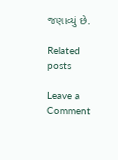જણાવ્યું છે.

Related posts

Leave a Comment